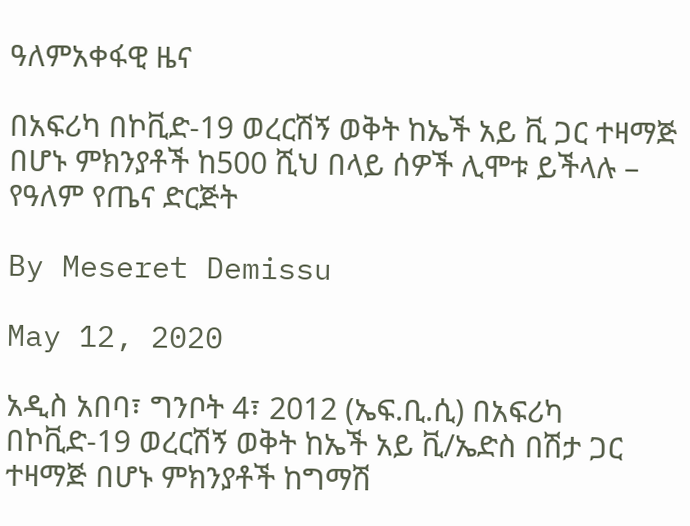ዓለምአቀፋዊ ዜና

በአፍሪካ በኮቪድ-19 ወረርሽኝ ወቅት ከኤች አይ ቪ ጋር ተዛማጅ በሆኑ ምክንያቶች ከ500 ሺህ በላይ ሰዎች ሊሞቱ ይችላሉ – የዓለም የጤና ድርጅት

By Meseret Demissu

May 12, 2020

አዲስ አበባ፣ ግንቦት 4፣ 2012 (ኤፍ.ቢ.ሲ) በአፍሪካ በኮቪድ-19 ወረርሽኝ ወቅት ከኤች አይ ቪ/ኤድስ በሽታ ጋር ተዛማጅ በሆኑ ምክንያቶች ከግማሽ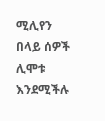ሚሊየን በላይ ሰዎች ሊሞቱ እንደሚችሉ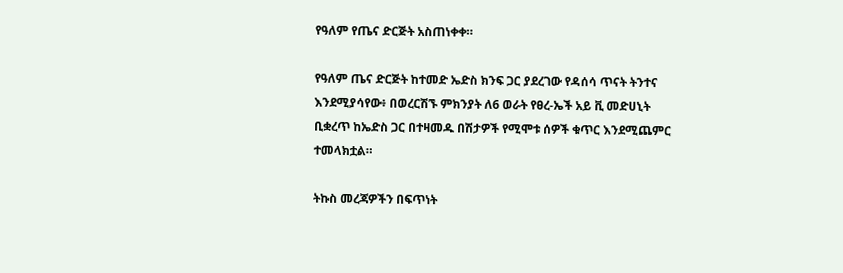የዓለም የጤና ድርጅት አስጠነቀቀ።

የዓለም ጤና ድርጅት ከተመድ ኤድስ ክንፍ ጋር ያደረገው የዳሰሳ ጥናት ትንተና እንደሚያሳየው፥ በወረርሽኙ ምክንያት ለ6 ወራት የፀረ-ኤች አይ ቪ መድሀኒት ቢቋረጥ ከኤድስ ጋር በተዛመዱ በሽታዎች የሚሞቱ ሰዎች ቁጥር እንደሚጨምር ተመላክቷል።

ትኩስ መረጃዎችን በፍጥነት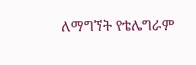ለማግኘት የቴሌግራም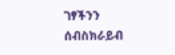ገፃችንን ሰብስክራይብ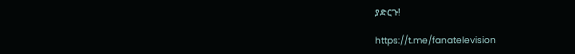ያድርጉ!

https://t.me/fanatelevision